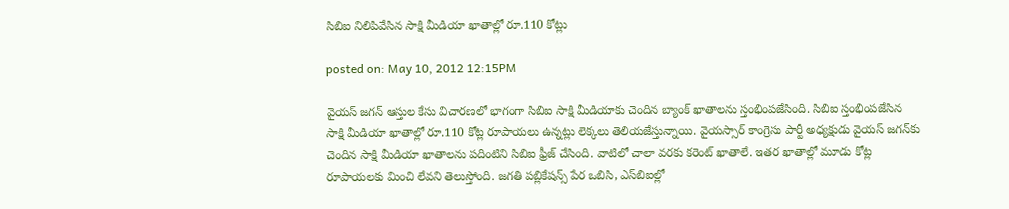సిబిఐ నిలిపివేసిన సాక్షి మీడియా ఖాతాల్లో రూ.110 కోట్లు

posted on: May 10, 2012 12:15PM

వైయస్ జగన్ ఆస్తుల కేసు విచారణలో భాగంగా సిబిఐ సాక్షి మీడియాకు చెందిన బ్యాంక్ ఖాతాలను స్తంభింపజేసింది. సిబిఐ స్తంభింపజేసిన సాక్షి మీడియా ఖాతాల్లో రూ.110 కోట్ల రూపాయలు ఉన్నట్లు లెక్కలు తెలియజేస్తున్నాయి. వైయస్సార్ కాంగ్రెసు పార్టీ అధ్యక్షుడు వైయస్ జగన్‌కు చెందిన సాక్షి మీడియా ఖాతాలను పదింటిని సిబిఐ ఫ్రీజ్ చేసింది. వాటిలో చాలా వరకు కరెంట్ ఖాతాలే. ఇతర ఖాతాల్లో మూడు కోట్ల రూపాయలకు మించి లేవని తెలుస్తోంది. జగతి పబ్లికేషన్స్ పేర ఒబిసి, ఎస్‌బిఐల్లో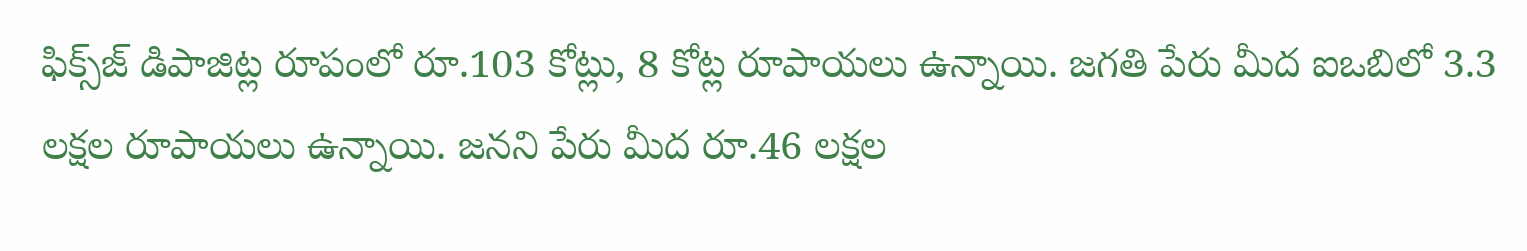ఫిక్స్‌జ్ డిపాజిట్ల రూపంలో రూ.103 కోట్లు, 8 కోట్ల రూపాయలు ఉన్నాయి. జగతి పేరు మీద ఐఒబిలో 3.3 లక్షల రూపాయలు ఉన్నాయి. జనని పేరు మీద రూ.46 లక్షల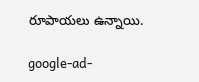రూపాయలు ఉన్నాయి.

google-ad-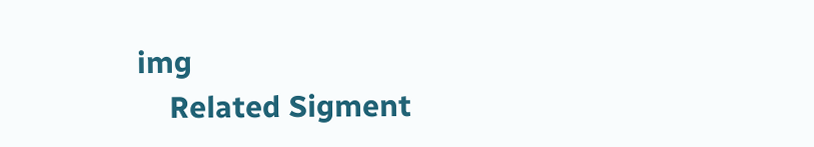img
    Related Sigment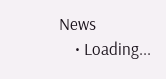News
    • Loading...